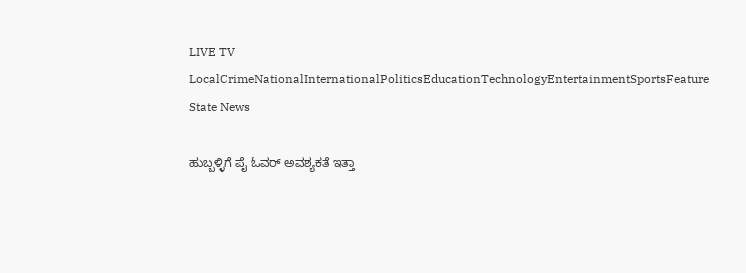LIVE TV LocalCrimeNationalInternationalPoliticsEducationTechnologyEntertainmentSportsFeature
State News

ಹುಬ್ಬಳ್ಳಿಗೆ ಪೈ ಓವರ್ ಅವಶ್ಯಕತೆ ಇತ್ತಾ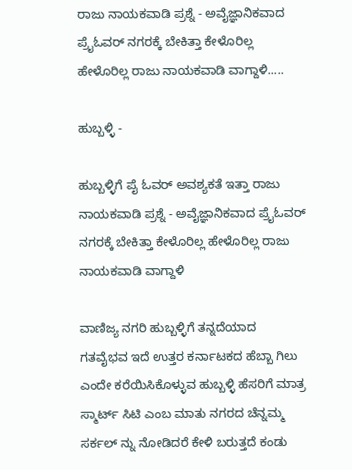ರಾಜು ನಾಯಕವಾಡಿ ಪ್ರಶ್ನೆ - ಅವೈಜ್ಞಾನಿಕವಾದ ಪ್ರೈಓವರ್ ನಗರಕ್ಕೆ ಬೇಕಿತ್ತಾ ಕೇಳೊರಿಲ್ಲ ಹೇಳೊರಿಲ್ಲ ರಾಜು ನಾಯಕವಾಡಿ ವಾಗ್ದಾಳಿ.....

ಹುಬ್ಬಳ್ಳಿ -

ಹುಬ್ಬಳ್ಳಿಗೆ ಪೈ ಓವರ್ ಅವಶ್ಯಕತೆ ಇತ್ತಾ ರಾಜು ನಾಯಕವಾಡಿ ಪ್ರಶ್ನೆ - ಅವೈಜ್ಞಾನಿಕವಾದ ಪ್ರೈಓವರ್ ನಗರಕ್ಕೆ ಬೇಕಿತ್ತಾ ಕೇಳೊರಿಲ್ಲ ಹೇಳೊರಿಲ್ಲ ರಾಜು ನಾಯಕವಾಡಿ ವಾಗ್ದಾಳಿ

ವಾಣಿಜ್ಯ ನಗರಿ ಹುಬ್ಬಳ್ಳಿಗೆ ತನ್ನದೆಯಾದ ಗತವೈಭವ ಇದೆ ಉತ್ತರ ಕರ್ನಾಟಕದ ಹೆಬ್ಬಾ ಗಿಲು ಎಂದೇ ಕರೆಯಿಸಿಕೊಳ್ಳುವ ಹುಬ್ಬಳ್ಳಿ ಹೆಸರಿಗೆ ಮಾತ್ರ ಸ್ಮಾರ್ಟ್ ಸಿಟಿ ಎಂಬ ಮಾತು ನಗರದ ಚೆನ್ನಮ್ಮ ಸರ್ಕಲ್ ನ್ನು ನೋಡಿದರೆ ಕೇಳಿ ಬರುತ್ತದೆ ಕಂಡು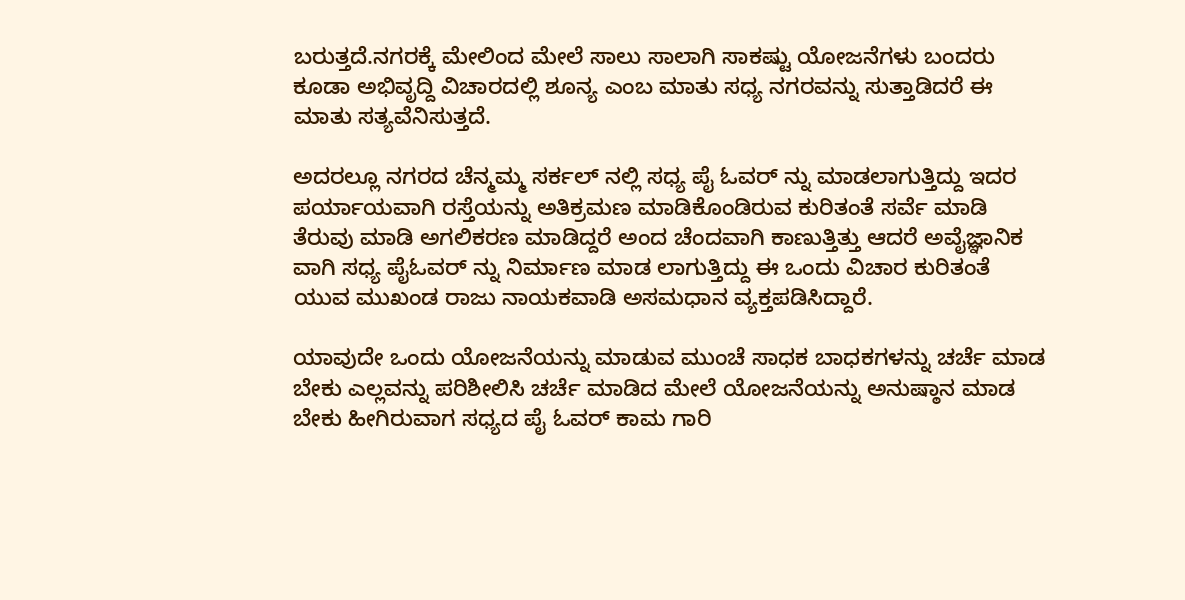ಬರುತ್ತದೆ.ನಗರಕ್ಕೆ ಮೇಲಿಂದ ಮೇಲೆ ಸಾಲು ಸಾಲಾಗಿ ಸಾಕಷ್ಟು ಯೋಜನೆಗಳು ಬಂದರು ಕೂಡಾ ಅಭಿವೃದ್ದಿ ವಿಚಾರದಲ್ಲಿ ಶೂನ್ಯ ಎಂಬ ಮಾತು ಸಧ್ಯ ನಗರವನ್ನು ಸುತ್ತಾಡಿದರೆ ಈ ಮಾತು ಸತ್ಯವೆನಿಸುತ್ತದೆ.

ಅದರಲ್ಲೂ ನಗರದ ಚೆನ್ಮಮ್ಮ ಸರ್ಕಲ್ ನಲ್ಲಿ ಸಧ್ಯ ಪೈ ಓವರ್ ನ್ನು ಮಾಡಲಾಗುತ್ತಿದ್ದು ಇದರ ಪರ್ಯಾಯವಾಗಿ ರಸ್ತೆಯನ್ನು ಅತಿಕ್ರಮಣ ಮಾಡಿಕೊಂಡಿರುವ ಕುರಿತಂತೆ ಸರ್ವೆ ಮಾಡಿ ತೆರುವು ಮಾಡಿ ಅಗಲಿಕರಣ ಮಾಡಿದ್ದರೆ ಅಂದ ಚೆಂದವಾಗಿ ಕಾಣುತ್ತಿತ್ತು ಆದರೆ ಅವೈಜ್ಞಾನಿಕ ವಾಗಿ ಸಧ್ಯ ಪೈಓವರ್ ನ್ನು ನಿರ್ಮಾಣ ಮಾಡ ಲಾಗುತ್ತಿದ್ದು ಈ ಒಂದು ವಿಚಾರ ಕುರಿತಂತೆ ಯುವ ಮುಖಂಡ ರಾಜು ನಾಯಕವಾಡಿ ಅಸಮಧಾನ ವ್ಯಕ್ತಪಡಿಸಿದ್ದಾರೆ.

ಯಾವುದೇ ಒಂದು ಯೋಜನೆಯನ್ನು ಮಾಡುವ ಮುಂಚೆ ಸಾಧಕ ಬಾಧಕಗಳನ್ನು ಚರ್ಚೆ ಮಾಡ ಬೇಕು ಎಲ್ಲವನ್ನು ಪರಿಶೀಲಿಸಿ ಚರ್ಚೆ ಮಾಡಿದ ಮೇಲೆ ಯೋಜನೆಯನ್ನು ಅನುಷ್ಠಾನ ಮಾಡ ಬೇಕು ಹೀಗಿರುವಾಗ ಸಧ್ಯದ ಪೈ ಓವರ್ ಕಾಮ ಗಾರಿ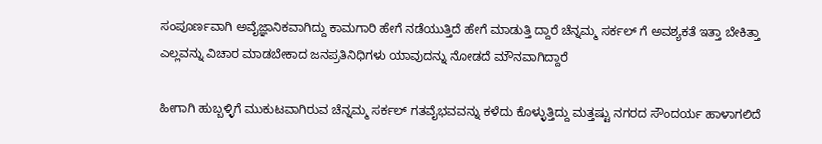ಸಂಪೂರ್ಣವಾಗಿ ಅವೈಜ್ಞಾನಿಕವಾಗಿದ್ದು ಕಾಮಗಾರಿ ಹೇಗೆ ನಡೆಯುತ್ತಿದೆ ಹೇಗೆ ಮಾಡುತ್ತಿ ದ್ದಾರೆ ಚೆನ್ನಮ್ಮ ಸರ್ಕಲ್ ಗೆ ಅವಶ್ಯಕತೆ ಇತ್ತಾ ಬೇಕಿತ್ತಾ ಎಲ್ಲವನ್ನು ವಿಚಾರ ಮಾಡಬೇಕಾದ ಜನಪ್ರತಿನಿಧಿಗಳು ಯಾವುದನ್ನು ನೋಡದೆ ಮೌನವಾಗಿದ್ದಾರೆ

ಹೀಗಾಗಿ ಹುಬ್ಬಳ್ಳಿಗೆ ಮುಕುಟವಾಗಿರುವ ಚೆನ್ನಮ್ಮ ಸರ್ಕಲ್ ಗತವೈಭವವನ್ನು ಕಳೆದು ಕೊಳ್ಳುತ್ತಿದ್ದು ಮತ್ತಷ್ಟು ನಗರದ ಸೌಂದರ್ಯ ಹಾಳಾಗಲಿದೆ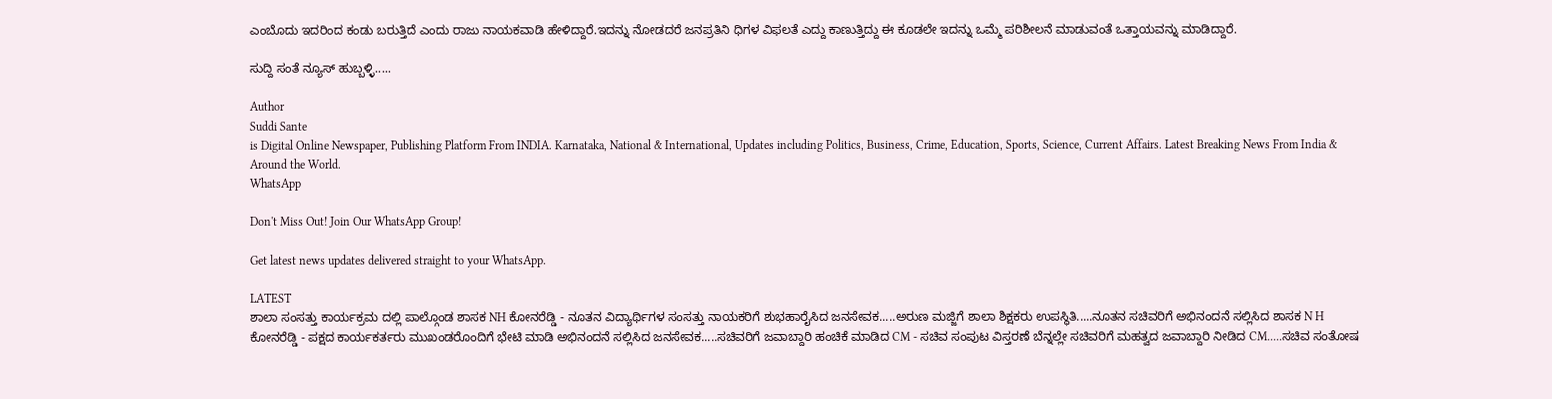ಎಂಬೊದು ಇದರಿಂದ ಕಂಡು ಬರುತ್ತಿದೆ ಎಂದು ರಾಜು ನಾಯಕವಾಡಿ ಹೇಳಿದ್ದಾರೆ.ಇದನ್ನು ನೋಡದರೆ ಜನಪ್ರತಿನಿ ಧಿಗಳ ವಿಫಲತೆ ಎದ್ದು ಕಾಣುತ್ತಿದ್ದು ಈ ಕೂಡಲೇ ಇದನ್ನು ಒಮ್ಮೆ ಪರಿಶೀಲನೆ ಮಾಡುವಂತೆ ಒತ್ತಾಯವನ್ನು ಮಾಡಿದ್ದಾರೆ.

ಸುದ್ದಿ ಸಂತೆ ನ್ಯೂಸ್ ಹುಬ್ಬಳ್ಳಿ.....

Author
Suddi Sante
is Digital Online Newspaper, Publishing Platform From INDIA. Karnataka, National & International, Updates including Politics, Business, Crime, Education, Sports, Science, Current Affairs. Latest Breaking News From India & Around the World.
WhatsApp

Don't Miss Out! Join Our WhatsApp Group!

Get latest news updates delivered straight to your WhatsApp.

LATEST
ಶಾಲಾ ಸಂಸತ್ತು ಕಾರ್ಯಕ್ರಮ ದಲ್ಲಿ ಪಾಲ್ಗೊಂಡ ಶಾಸಕ NH ಕೋನರೆಡ್ಡಿ - ನೂತನ ವಿದ್ಯಾರ್ಥಿಗಳ ಸಂಸತ್ತು ನಾಯಕರಿಗೆ ಶುಭಹಾರೈಸಿದ ಜನಸೇವಕ.....ಅರುಣ ಮಜ್ಜಿಗೆ ಶಾಲಾ ಶಿಕ್ಷಕರು ಉಪಸ್ಥಿತಿ.....ನೂತನ ಸಚಿವರಿಗೆ ಅಭಿನಂದನೆ ಸಲ್ಲಿಸಿದ ಶಾಸಕ N H ಕೋನರೆಡ್ಡಿ - ಪಕ್ಷದ ಕಾರ್ಯಕರ್ತರು ಮುಖಂಡರೊಂದಿಗೆ ಭೇಟಿ ಮಾಡಿ ಅಭಿನಂದನೆ ಸಲ್ಲಿಸಿದ ಜನಸೇವಕ.....ಸಚಿವರಿಗೆ ಜವಾಬ್ದಾರಿ ಹಂಚಿಕೆ ಮಾಡಿದ CM - ಸಚಿವ ಸಂಪುಟ ವಿಸ್ತರಣೆ ಬೆನ್ನಲ್ಲೇ ಸಚಿವರಿಗೆ ಮಹತ್ವದ ಜವಾಬ್ದಾರಿ ನೀಡಿದ CM.....ಸಚಿವ ಸಂತೋಷ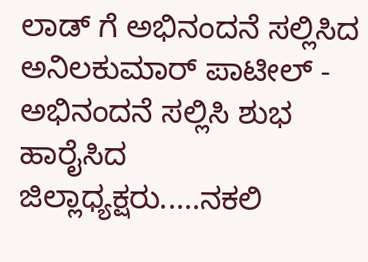ಲಾಡ್ ಗೆ ಅಭಿನಂದನೆ ಸಲ್ಲಿಸಿದ ಅನಿಲಕುಮಾರ್ ಪಾಟೀಲ್ - ಅಭಿನಂದನೆ ಸಲ್ಲಿಸಿ ಶುಭ ಹಾರೈಸಿದ ಜಿಲ್ಲಾಧ್ಯಕ್ಷರು.....ನಕಲಿ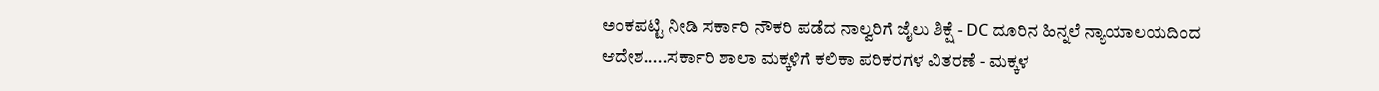ಅಂಕಪಟ್ಟಿ ನೀಡಿ ಸರ್ಕಾರಿ ನೌಕರಿ ಪಡೆದ ನಾಲ್ವರಿಗೆ ಜೈಲು ಶಿಕ್ಷೆ - DC ದೂರಿನ ಹಿನ್ನಲೆ ನ್ಯಾಯಾಲಯದಿಂದ ಆದೇಶ.....ಸರ್ಕಾರಿ ಶಾಲಾ ಮಕ್ಕಳಿಗೆ ಕಲಿಕಾ ಪರಿಕರಗಳ ವಿತರಣೆ - ಮಕ್ಕಳ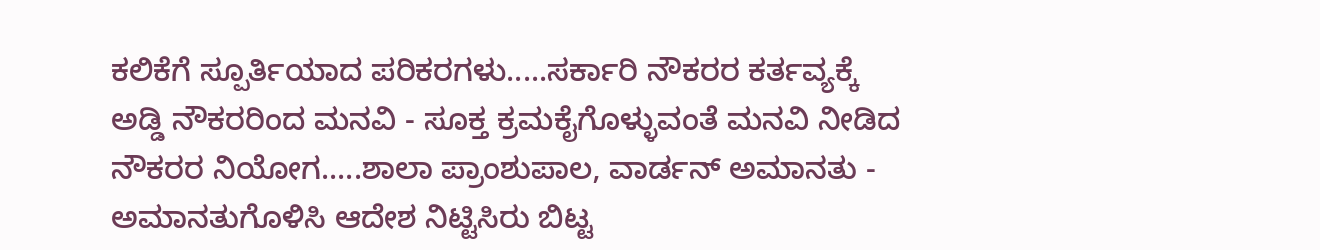ಕಲಿಕೆಗೆ ಸ್ಪೂರ್ತಿಯಾದ ಪರಿಕರಗಳು.....ಸರ್ಕಾರಿ ನೌಕರರ ಕರ್ತವ್ಯಕ್ಕೆ ಅಡ್ಡಿ ನೌಕರರಿಂದ ಮನವಿ - ಸೂಕ್ತ ಕ್ರಮಕೈಗೊಳ್ಳುವಂತೆ ಮನವಿ ನೀಡಿದ ನೌಕರರ ನಿಯೋಗ.....ಶಾಲಾ ಪ್ರಾಂಶುಪಾಲ, ವಾರ್ಡನ್ ಅಮಾನತು - ಅಮಾನತುಗೊಳಿಸಿ ಆದೇಶ ನಿಟ್ಟಿಸಿರು ಬಿಟ್ಟ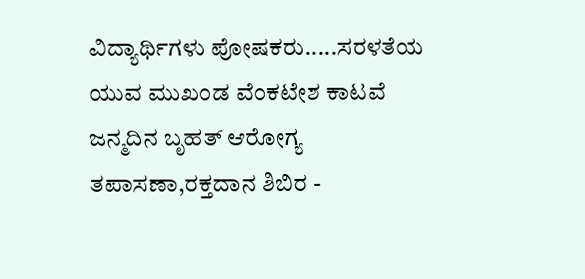ವಿದ್ಯಾರ್ಥಿಗಳು ಪೋಷಕರು.....ಸರಳತೆಯ ಯುವ ಮುಖಂಡ ವೆಂಕಟೇಶ ಕಾಟವೆ ಜನ್ಮದಿನ ಬೃಹತ್ ಆರೋಗ್ಯ ತಪಾಸಣಾ,ರಕ್ತದಾನ ಶಿಬಿರ -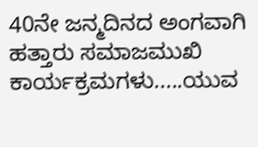40ನೇ ಜನ್ಮದಿನದ ಅಂಗವಾಗಿ ಹತ್ತಾರು ಸಮಾಜಮುಖಿ ಕಾರ್ಯಕ್ರಮಗಳು.....ಯುವ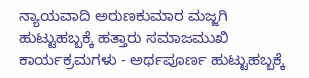ನ್ಯಾಯವಾದಿ ಅರುಣಕುಮಾರ ಮಜ್ಜಗಿ ಹುಟ್ಟುಹಬ್ಬಕ್ಕೆ ಹತ್ತಾರು ಸಮಾಜಮುಖಿ ಕಾರ್ಯಕ್ರಮಗಳು - ಅರ್ಥಪೂರ್ಣ ಹುಟ್ಟುಹಬ್ಬಕ್ಕೆ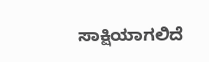ಸಾಕ್ಷಿಯಾಗಲಿದೆ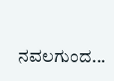ನವಲಗುಂದ...